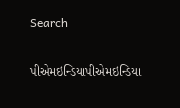Search

પીએમઇન્ડિયાપીએમઇન્ડિયા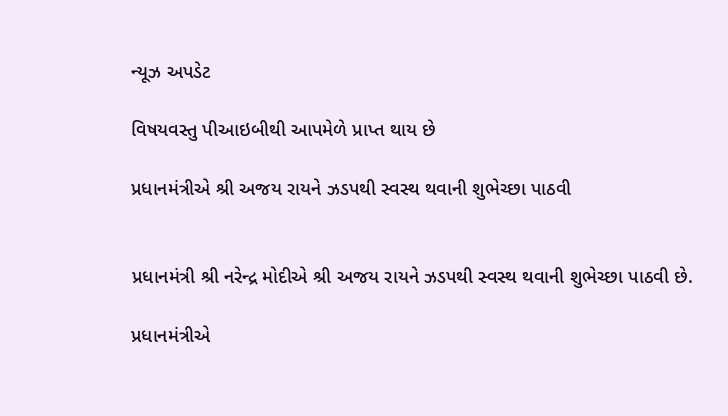ન્યૂઝ અપડેટ

વિષયવસ્તુ પીઆઇબીથી આપમેળે પ્રાપ્ત થાય છે

પ્રધાનમંત્રીએ શ્રી અજય રાયને ઝડપથી સ્વસ્થ થવાની શુભેચ્છા પાઠવી


પ્રધાનમંત્રી શ્રી નરેન્દ્ર મોદીએ શ્રી અજય રાયને ઝડપથી સ્વસ્થ થવાની શુભેચ્છા પાઠવી છે.

પ્રધાનમંત્રીએ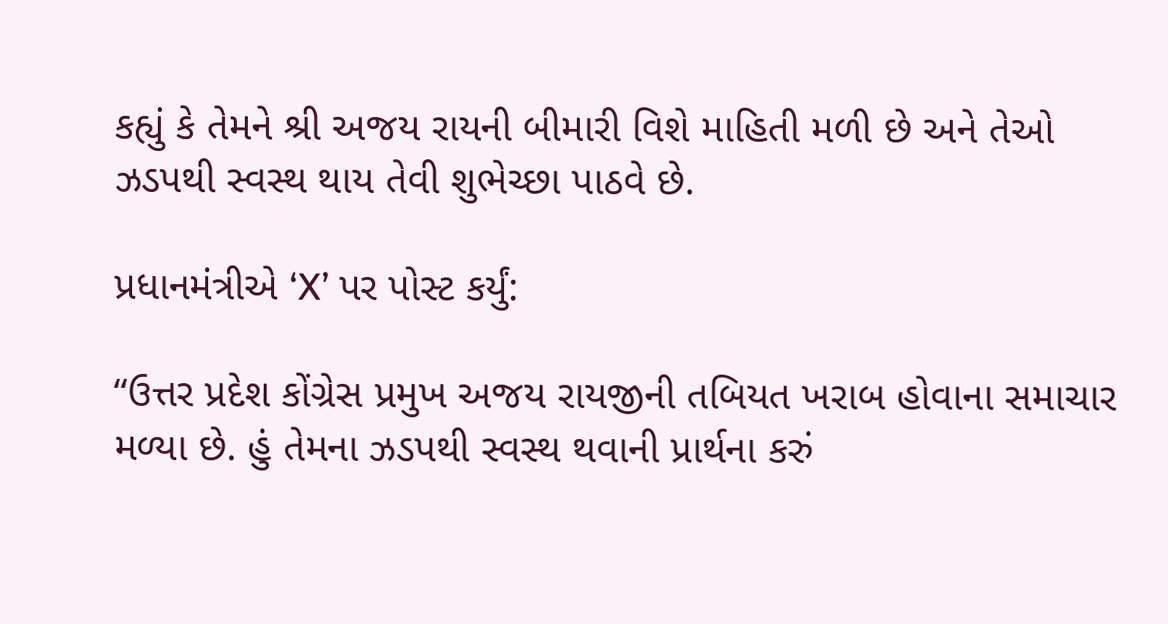કહ્યું કે તેમને શ્રી અજય રાયની બીમારી વિશે માહિતી મળી છે અને તેઓ ઝડપથી સ્વસ્થ થાય તેવી શુભેચ્છા પાઠવે છે.

પ્રધાનમંત્રીએ ‘X’ પર પોસ્ટ કર્યું:

“ઉત્તર પ્રદેશ કોંગ્રેસ પ્રમુખ અજય રાયજીની તબિયત ખરાબ હોવાના સમાચાર મળ્યા છે. હું તેમના ઝડપથી સ્વસ્થ થવાની પ્રાર્થના કરું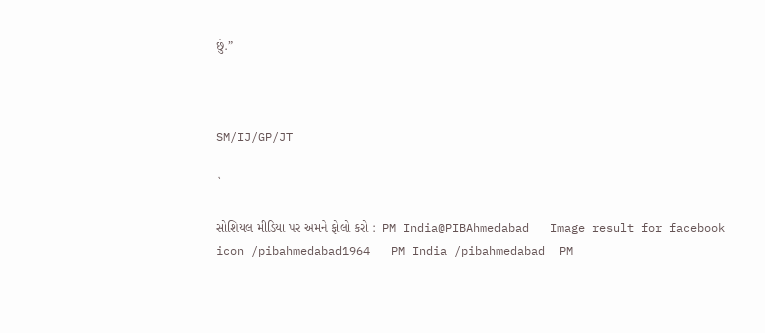છું.”



SM/IJ/GP/JT

`

સોશિયલ મીડિયા પર અમને ફોલો કરો :  PM India@PIBAhmedabad   Image result for facebook icon /pibahmedabad1964   PM India /pibahmedabad  PM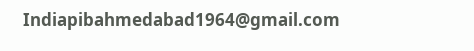Indiapibahmedabad1964@gmail.com